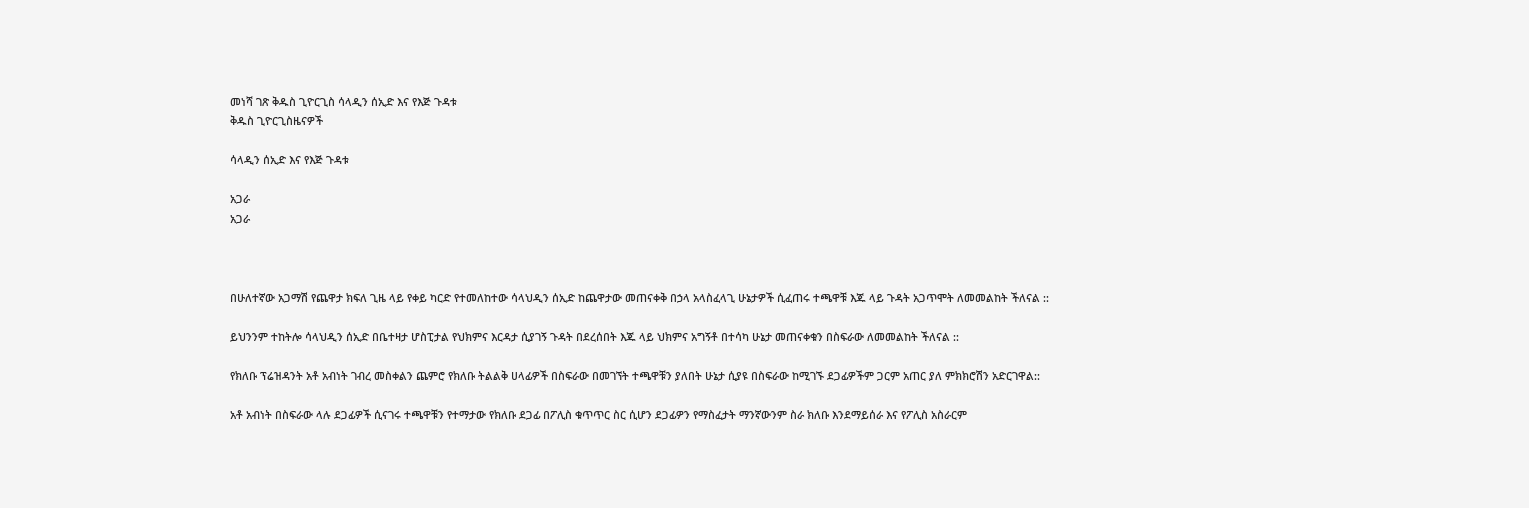መነሻ ገጽ ቅዱስ ጊዮርጊስ ሳላዲን ሰኢድ እና የእጅ ጉዳቱ
ቅዱስ ጊዮርጊስዜናዎች

ሳላዲን ሰኢድ እና የእጅ ጉዳቱ

አጋራ
አጋራ



በሁለተኛው አጋማሽ የጨዋታ ክፍለ ጊዜ ላይ የቀይ ካርድ የተመለከተው ሳላህዲን ሰኢድ ከጨዋታው መጠናቀቅ በኃላ አላስፈላጊ ሁኔታዎች ሲፈጠሩ ተጫዋቹ እጁ ላይ ጉዳት አጋጥሞት ለመመልከት ችለናል ::

ይህንንም ተከትሎ ሳላህዲን ሰኢድ በቤተዛታ ሆስፒታል የህክምና እርዳታ ሲያገኝ ጉዳት በደረሰበት እጁ ላይ ህክምና አግኝቶ በተሳካ ሁኔታ መጠናቀቁን በስፍራው ለመመልከት ችለናል ::

የክለቡ ፕሬዝዳንት አቶ አብነት ገብረ መስቀልን ጨምሮ የክለቡ ትልልቅ ሀላፊዎች በስፍራው በመገኘት ተጫዋቹን ያለበት ሁኔታ ሲያዩ በስፍራው ከሚገኙ ደጋፊዎችም ጋርም አጠር ያለ ምክክሮሽን አድርገዋል::

አቶ አብነት በስፍራው ላሉ ደጋፊዎች ሲናገሩ ተጫዋቹን የተማታው የክለቡ ደጋፊ በፖሊስ ቁጥጥር ስር ሲሆን ደጋፊዎን የማስፈታት ማንኛውንም ስራ ክለቡ እንደማይሰራ እና የፖሊስ አስራርም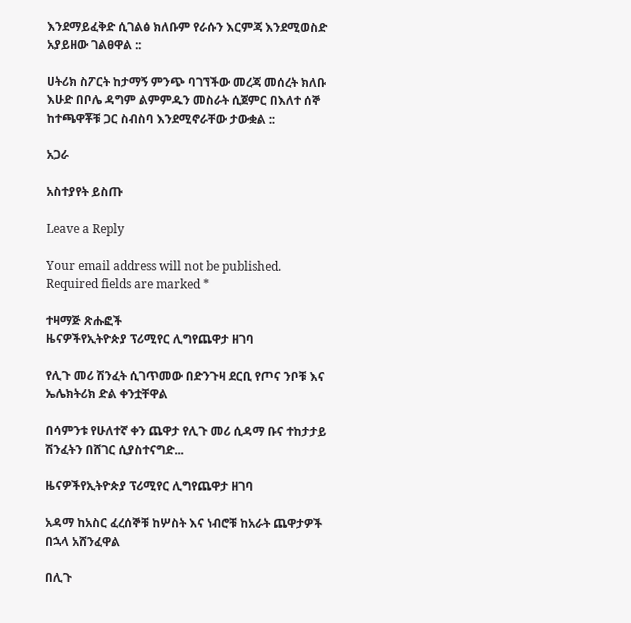እንደማይፈቅድ ሲገልፅ ክለቡም የራሱን እርምጃ እንደሚወስድ አያይዘው ገልፀዋል ::

ሀትሪክ ስፖርት ከታማኝ ምንጭ ባገኘችው መረጃ መሰረት ክለቡ እሁድ በቦሌ ዳግም ልምምዱን መስራት ሲጀምር በእለተ ሰኞ ከተጫዋቾቹ ጋር ስብስባ እንደሚኖራቸው ታውቋል ::

አጋራ

አስተያየት ይስጡ

Leave a Reply

Your email address will not be published. Required fields are marked *

ተዛማጅ ጽሑፎች
ዜናዎችየኢትዮጵያ ፕሪሚየር ሊግየጨዋታ ዘገባ

የሊጉ መሪ ሽንፈት ሲገጥመው በድንጉዛ ደርቢ የጦና ንቦቹ እና ኤሌክትሪክ ድል ቀንቷቸዋል

በሳምንቱ የሁለተኛ ቀን ጨዋታ የሊጉ መሪ ሲዳማ ቡና ተከታታይ ሽንፈትን በሸገር ሲያስተናግድ...

ዜናዎችየኢትዮጵያ ፕሪሚየር ሊግየጨዋታ ዘገባ

አዳማ ከአስር ፈረሰኞቹ ከሦስት እና ነብሮቹ ከአራት ጨዋታዎች በኋላ አሸንፈዋል

በሊጉ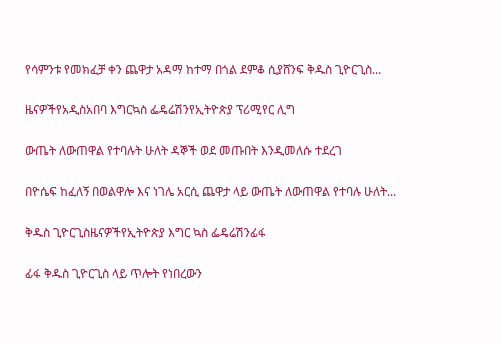የሳምንቱ የመክፈቻ ቀን ጨዋታ አዳማ ከተማ በጎል ደምቆ ሲያሸንፍ ቅዱስ ጊዮርጊስ...

ዜናዎችየአዲስአበባ እግርኳስ ፌዴሬሽንየኢትዮጵያ ፕሪሚየር ሊግ

ውጤት ለውጠዋል የተባሉት ሁለት ዳኞች ወደ መጡበት እንዲመለሱ ተደረገ

በዮሴፍ ከፈለኝ በወልዋሎ እና ነገሌ አርሲ ጨዋታ ላይ ውጤት ለውጠዋል የተባሉ ሁለት...

ቅዱስ ጊዮርጊስዜናዎችየኢትዮጵያ እግር ኳስ ፌዴሬሽንፊፋ

ፊፋ ቅዱስ ጊዮርጊስ ላይ ጥሎት የነበረውን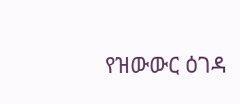የዝውውር ዕገዳ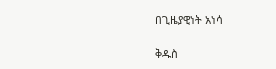በጊዜያዊነት አነሳ

ቅዱስ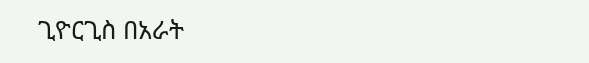ጊዮርጊስ በአራት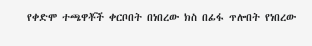የቀድሞ ተጫዋቾች ቀርቦበት በነበረው ክስ በፊፋ ጥሎበት የነበረው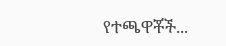የተጫዋቾች...